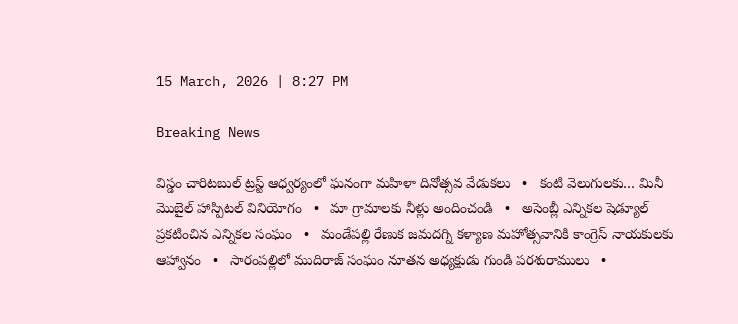15 March, 2026 | 8:27 PM

Breaking News

విస్డం చారిటబుల్ ట్రస్ట్ ఆధ్వర్యంలో ఘనంగా మహిళా దినోత్సవ వేడుకలు   •   కంటి వెలుగులకు… మినీ మొబైల్ హాస్పిటల్ వినియోగం   •   మా గ్రామాలకు నీళ్లు అందించండి   •   అసెంబ్లీ ఎన్నికల షెడ్యూల్ ప్రకటించిన ఎన్నికల సంఘం   •   మండేపల్లి రేణుక జమదగ్ని కళ్యాణ మహోత్సవానికి కాంగ్రెస్ నాయకులకు ఆహ్వానం   •   సారంపల్లిలో ముదిరాజ్ సంఘం నూతన అధ్యక్షుడు గుండి పరశురాములు   •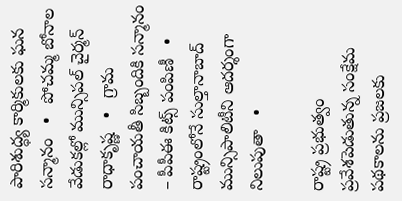పారిశుద్ధ్య కార్మికులకు ఘన సన్మానం   •   పోచమ్మ బోనాల వేడుకల్లో మున్సిపల్ చైర్మన్ రాధాకృష్ణ   •   గ్రామ పంచాయతీ సిబ్బందికి సన్మానం – పీపీఈ కిట్స్ పంపిణీ   •   రాష్ట్రంలోనే సుల్తానాబాద్ మున్సిపాలిటీని ఆదర్శంగా నిలుపుతా   •

రాష్ట్ర ప్రభుత్వం ప్రవేశపెడుతున్న సంక్షేమ పథకాలను ప్రజలకు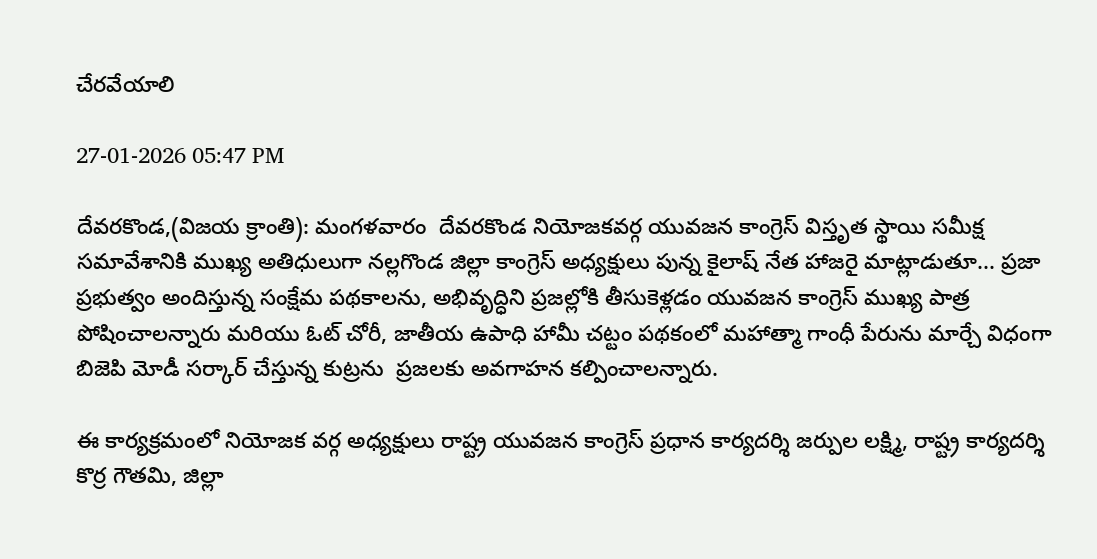చేరవేయాలి

27-01-2026 05:47 PM

దేవరకొండ,(విజయ క్రాంతి): మంగళవారం  దేవరకొండ నియోజకవర్గ యువజన కాంగ్రెస్ విస్తృత స్థాయి సమీక్ష సమావేశానికి ముఖ్య అతిధులుగా నల్లగొండ జిల్లా కాంగ్రెస్ అధ్యక్షులు పున్న కైలాష్ నేత హాజరై మాట్లాడుతూ... ప్రజా ప్రభుత్వం అందిస్తున్న సంక్షేమ పథకాలను, అభివృద్ధిని ప్రజల్లోకి తీసుకెళ్లడం యువజన కాంగ్రెస్ ముఖ్య పాత్ర పోషించాలన్నారు మరియు ఓట్ చోరీ, జాతీయ ఉపాధి హామీ చట్టం పథకంలో మహాత్మా గాంధీ పేరును మార్చే విధంగా బిజెపి మోడీ సర్కార్ చేస్తున్న కుట్రను  ప్రజలకు అవగాహన కల్పించాలన్నారు.

ఈ కార్యక్రమంలో నియోజక వర్గ అధ్యక్షులు రాష్ట్ర యువజన కాంగ్రెస్ ప్రధాన కార్యదర్శి జర్పుల లక్ష్మి, రాష్ట్ర కార్యదర్శి కొర్ర గౌతమి, జిల్లా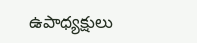ఉపాధ్యక్షులు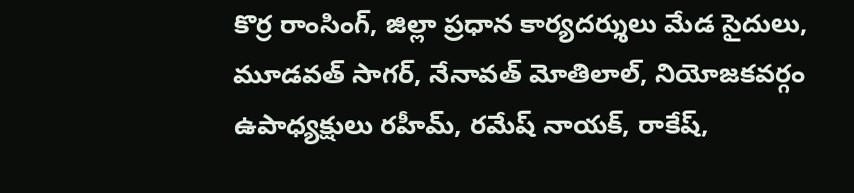కొర్ర రాంసింగ్, జిల్లా ప్రధాన కార్యదర్శులు మేడ సైదులు, మూడవత్ సాగర్, నేనావత్ మోతిలాల్, నియోజకవర్గం ఉపాధ్యక్షులు రహీమ్, రమేష్ నాయక్, రాకేష్,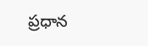ప్రధాన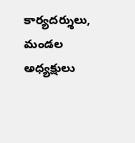కార్యదర్శులు, మండల అధ్యక్షులు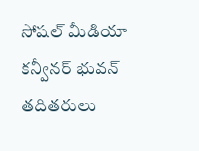సోషల్ మీడియా కన్వీనర్ భువన్  తదితరులు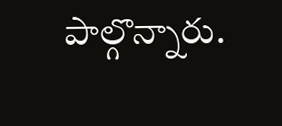పాల్గొన్నారు.